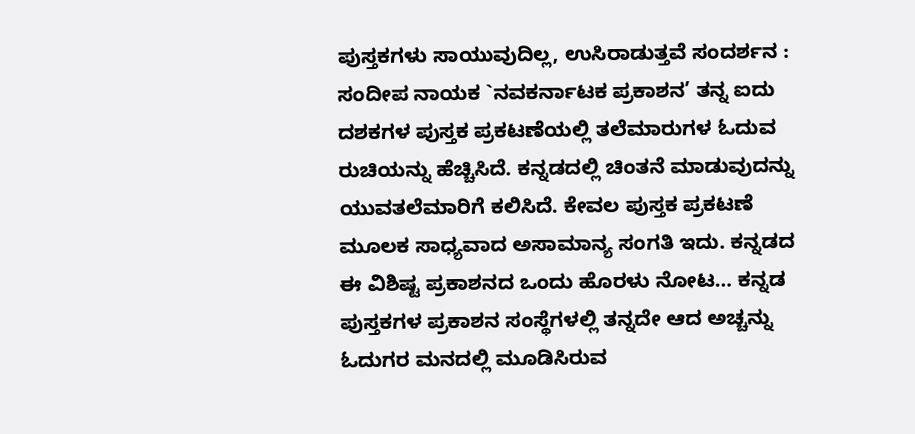ಪುಸ್ತಕಗಳು ಸಾಯುವುದಿಲ್ಲ, ಉಸಿರಾಡುತ್ತವೆ ಸಂದರ್ಶನ : ಸಂದೀಪ ನಾಯಕ `ನವಕರ್ನಾಟಕ ಪ್ರಕಾಶನ’ ತನ್ನ ಐದು ದಶಕಗಳ ಪುಸ್ತಕ ಪ್ರಕಟಣೆಯಲ್ಲಿ ತಲೆಮಾರುಗಳ ಓದುವ ರುಚಿಯನ್ನು ಹೆಚ್ಚಿಸಿದೆ. ಕನ್ನಡದಲ್ಲಿ ಚಿಂತನೆ ಮಾಡುವುದನ್ನು ಯುವತಲೆಮಾರಿಗೆ ಕಲಿಸಿದೆ. ಕೇವಲ ಪುಸ್ತಕ ಪ್ರಕಟಣೆ ಮೂಲಕ ಸಾಧ್ಯವಾದ ಅಸಾಮಾನ್ಯ ಸಂಗತಿ ಇದು. ಕನ್ನಡದ ಈ ವಿಶಿಷ್ಟ ಪ್ರಕಾಶನದ ಒಂದು ಹೊರಳು ನೋಟ… ಕನ್ನಡ ಪುಸ್ತಕಗಳ ಪ್ರಕಾಶನ ಸಂಸ್ಥೆಗಳಲ್ಲಿ ತನ್ನದೇ ಆದ ಅಚ್ಚನ್ನು ಓದುಗರ ಮನದಲ್ಲಿ ಮೂಡಿಸಿರುವ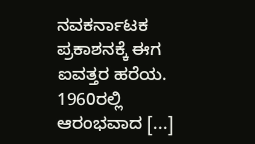ನವಕರ್ನಾಟಕ ಪ್ರಕಾಶನಕ್ಕೆ ಈಗ ಐವತ್ತರ ಹರೆಯ. 1960ರಲ್ಲಿ ಆರಂಭವಾದ [...]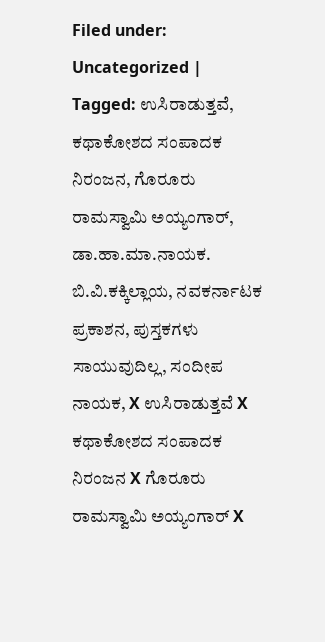Filed under: Uncategorized | Tagged: ಉಸಿರಾಡುತ್ತವೆ, ಕಥಾಕೋಶದ ಸಂಪಾದಕ ನಿರಂಜನ, ಗೊರೂರು ರಾಮಸ್ವಾಮಿ ಅಯ್ಯಂಗಾರ್, ಡಾ.ಹಾ.ಮಾ.ನಾಯಕ. ಬಿ.ವಿ.ಕಕ್ಕಿಲ್ಲಾಯ, ನವಕರ್ನಾಟಕ ಪ್ರಕಾಶನ, ಪುಸ್ತಕಗಳು ಸಾಯುವುದಿಲ್ಲ, ಸಂದೀಪ ನಾಯಕ, X ಉಸಿರಾಡುತ್ತವೆ X ಕಥಾಕೋಶದ ಸಂಪಾದಕ ನಿರಂಜನ X ಗೊರೂರು ರಾಮಸ್ವಾಮಿ ಅಯ್ಯಂಗಾರ್ X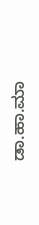ಡಾ.ಹಾ.ಮಾ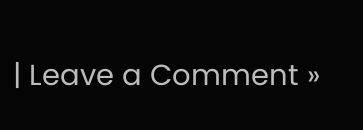| Leave a Comment »